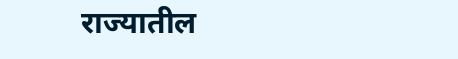राज्यातील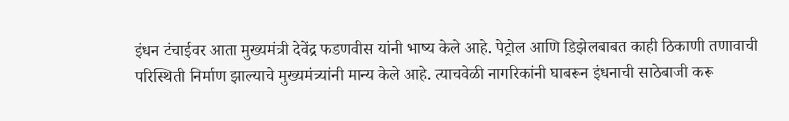इंधन टंचाईवर आता मुख्यमंत्री देवेंद्र फडणवीस यांनी भाष्य केले आहे. पेट्रोल आणि डिझेलबाबत काही ठिकाणी तणावाची परिस्थिती निर्माण झाल्याचे मुख्यमंत्र्यांनी मान्य केले आहे. त्याचवेळी नागरिकांनी घाबरून इंधनाची साठेबाजी करू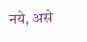नये, असे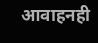आवाहनही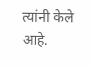त्यांनी केले आहे.